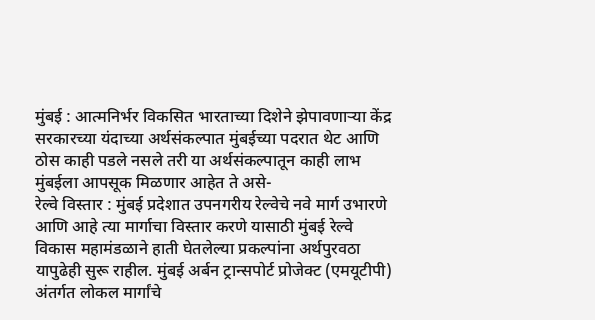मुंबई : आत्मनिर्भर विकसित भारताच्या दिशेने झेपावणाऱ्या केंद्र सरकारच्या यंदाच्या अर्थसंकल्पात मुंबईच्या पदरात थेट आणि ठोस काही पडले नसले तरी या अर्थसंकल्पातून काही लाभ मुंबईला आपसूक मिळणार आहेत ते असे-
रेल्वे विस्तार : मुंबई प्रदेशात उपनगरीय रेल्वेचे नवे मार्ग उभारणे आणि आहे त्या मार्गाचा विस्तार करणे यासाठी मुंबई रेल्वे विकास महामंडळाने हाती घेतलेल्या प्रकल्पांना अर्थपुरवठा यापुढेही सुरू राहील. मुंबई अर्बन ट्रान्सपोर्ट प्रोजेक्ट (एमयूटीपी) अंतर्गत लोकल मार्गांचे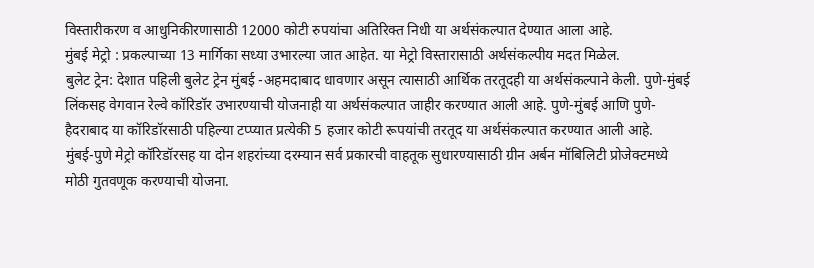विस्तारीकरण व आधुनिकीरणासाठी 12000 कोटी रुपयांचा अतिरिक्त निधी या अर्थसंकल्पात देण्यात आला आहे.
मुंबई मेट्रो : प्रकल्पाच्या 13 मार्गिका सध्या उभारल्या जात आहेत. या मेट्रो विस्तारासाठी अर्थसंकल्पीय मदत मिळेल.
बुलेट ट्रेन: देशात पहिली बुलेट ट्रेन मुंबई -अहमदाबाद धावणार असून त्यासाठी आर्थिक तरतूदही या अर्थसंकल्पाने केली. पुणे-मुंबई लिंकसह वेगवान रेल्वे कॉरिडॉर उभारण्याची योजनाही या अर्थसंकल्पात जाहीर करण्यात आली आहे. पुणे-मुंबई आणि पुणे-हैदराबाद या कॉरिडॉरसाठी पहिल्या टप्प्यात प्रत्येकी 5 हजार कोटी रूपयांची तरतूद या अर्थसंकल्पात करण्यात आली आहे.
मुंबई-पुणे मेट्रो कॉरिडॉरसह या दोन शहरांच्या दरम्यान सर्व प्रकारची वाहतूक सुधारण्यासाठी ग्रीन अर्बन मॉबिलिटी प्रोजेक्टमध्ये मोठी गुतवणूक करण्याची योजना.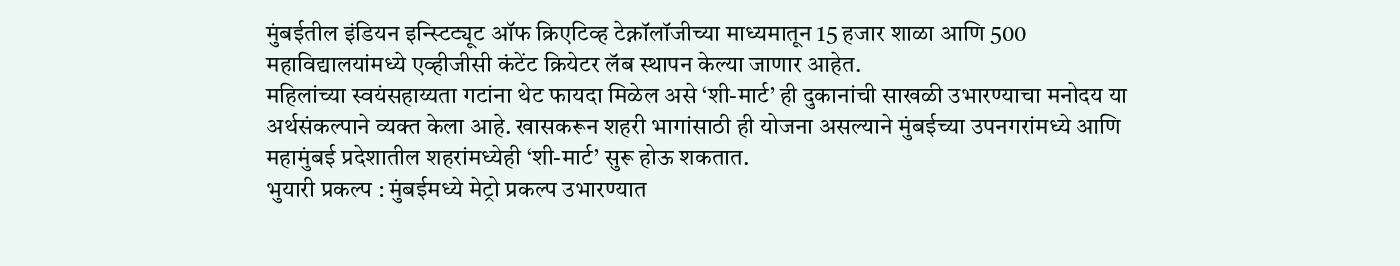मुंबईतील इंडियन इन्स्टिट्यूट ऑफ क्रिएटिव्ह टेक्नॉलॉजीच्या माध्यमातून 15 हजार शाळा आणि 500 महाविद्यालयांमध्ये एव्हीजीसी कंटेंट क्रियेटर लॅब स्थापन केल्या जाणार आहेत.
महिलांच्या स्वयंसहाय्यता गटांना थेट फायदा मिळेल असे ‘शी-मार्ट’ ही दुकानांची साखळी उभारण्याचा मनोदय या अर्थसंकल्पाने व्यक्त केला आहे. खासकरून शहरी भागांसाठी ही योजना असल्याने मुंबईच्या उपनगरांमध्ये आणि महामुंबई प्रदेशातील शहरांमध्येही ‘शी-मार्ट’ सुरू होऊ शकतात.
भुयारी प्रकल्प : मुंबईमध्ये मेट्रो प्रकल्प उभारण्यात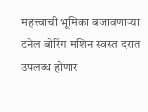महत्त्वाची भूमिका बजावणाऱ्या टनेल बोरिंग मशिन स्वस्त दरात उपलब्ध होणार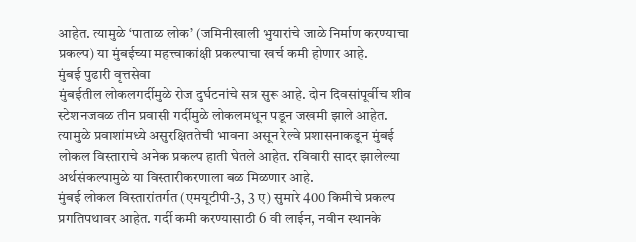आहेत. त्यामुळे ‘पाताळ लोक’ (जमिनीखाली भुयारांचे जाळे निर्माण करण्याचा प्रकल्प) या मुंबईच्या महत्त्वाकांक्षी प्रकल्पाचा खर्च कमी होणार आहे.
मुंबई पुढारी वृत्तसेवा
मुंबईतील लोकलगर्दीमुळे रोज दुर्घटनांचे सत्र सुरू आहे. दोन दिवसांपूर्वीच शीव स्टेशनजवळ तीन प्रवासी गर्दीमुळे लोकलमधून पडून जखमी झाले आहेत. त्यामुळे प्रवाशांमध्ये असुरक्षिततेची भावना असून रेल्वे प्रशासनाकडून मुंबई लोकल विस्ताराचे अनेक प्रकल्प हाती घेतले आहेत. रविवारी सादर झालेल्या अर्थसंकल्पामुळे या विस्तारीकरणाला बळ मिळणार आहे.
मुंबई लोकल विस्तारांतर्गत (एमयूटीपी-3, 3 ए) सुमारे 400 किमीचे प्रकल्प प्रगतिपथावर आहेत. गर्दी कमी करण्यासाठी 6 वी लाईन, नवीन स्थानके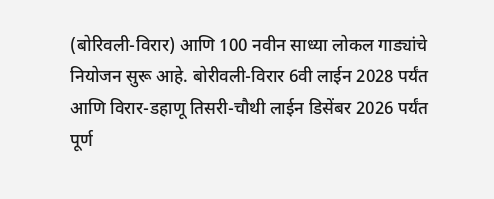(बोरिवली-विरार) आणि 100 नवीन साध्या लोकल गाड्यांचे नियोजन सुरू आहे. बोरीवली-विरार 6वी लाईन 2028 पर्यंत आणि विरार-डहाणू तिसरी-चौथी लाईन डिसेंबर 2026 पर्यंत पूर्ण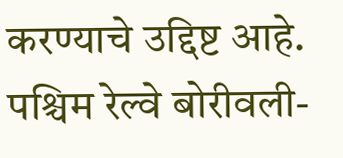करण्याचे उद्दिष्ट आहे. पश्चिम रेल्वे बोरीवली-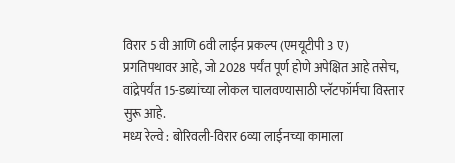विरार 5 वी आणि 6वी लाईन प्रकल्प (एमयूटीपी 3 ए) प्रगतिपथावर आहे, जो 2028 पर्यंत पूर्ण होणे अपेक्षित आहे तसेच, वांद्रेपर्यंत 15-डब्यांच्या लोकल चालवण्यासाठी प्लॅटफॉर्मचा विस्तार सुरू आहे.
मध्य रेल्वे : बोरिवली-विरार 6व्या लाईनच्या कामाला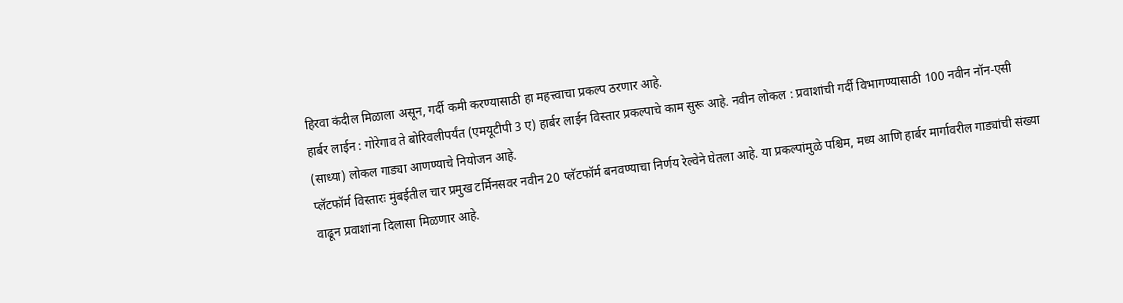हिरवा कंदील मिळाला असून, गर्दी कमी करण्यासाठी हा महत्त्वाचा प्रकल्प ठरणार आहे.
हार्बर लाईन : गोरेगाव ते बोरिवलीपर्यंत (एमयूटीपी 3 ए) हार्बर लाईन विस्तार प्रकल्पाचे काम सुरू आहे. नवीन लोकल : प्रवाशांची गर्दी विभागण्यासाठी 100 नवीन नॉन-एसी (साध्या) लोकल गाड्या आणण्याचे नियोजन आहे.
प्लॅटफॉर्म विस्तारः मुंबईतील चार प्रमुख टर्मिनसवर नवीन 20 प्लॅटफॉर्म बनवण्याचा निर्णय रेल्वेने घेतला आहे. या प्रकल्पांमुळे पश्चिम, मध्य आणि हार्बर मार्गावरील गाड्यांची संख्या वाढून प्रवाशांना दिलासा मिळणार आहे.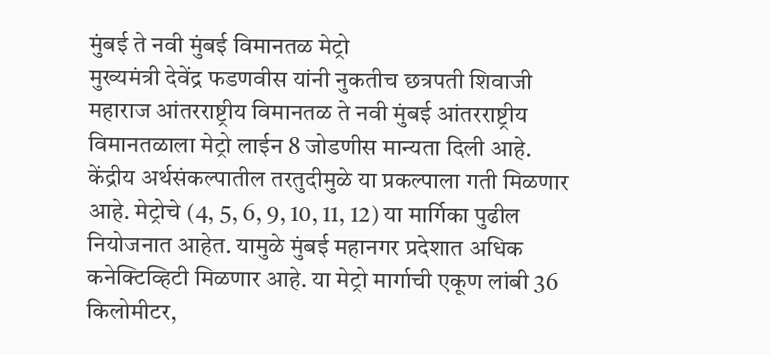मुंबई ते नवी मुंबई विमानतळ मेट्रो
मुख्यमंत्री देवेंद्र फडणवीस यांनी नुकतीच छत्रपती शिवाजी महाराज आंतरराष्ट्रीय विमानतळ ते नवी मुंबई आंतरराष्ट्रीय विमानतळाला मेट्रो लाईन 8 जोडणीस मान्यता दिली आहे. केंद्रीय अर्थसंकल्पातील तरतुदीमुळे या प्रकल्पाला गती मिळणार आहे. मेट्रोचे (4, 5, 6, 9, 10, 11, 12) या मार्गिका पुढील नियोजनात आहेत. यामुळे मुंबई महानगर प्रदेशात अधिक कनेक्टिव्हिटी मिळणार आहे. या मेट्रो मार्गाची एकूण लांबी 36 किलोमीटर,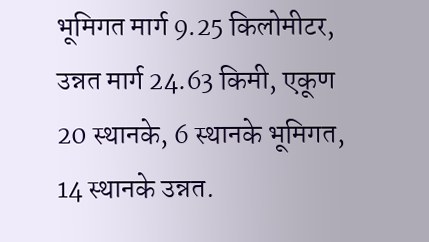भूमिगत मार्ग 9.25 किलोमीटर, उन्नत मार्ग 24.63 किमी, एकूण 20 स्थानके, 6 स्थानके भूमिगत, 14 स्थानके उन्नत.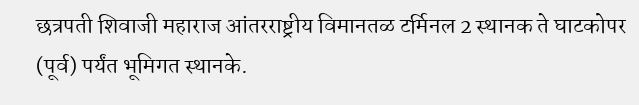छत्रपती शिवाजी महाराज आंतरराष्ट्रीय विमानतळ टर्मिनल 2 स्थानक ते घाटकोपर (पूर्व) पर्यंत भूमिगत स्थानके.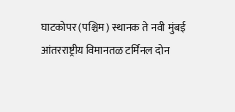घाटकोपर (पश्चिम) स्थानक ते नवी मुंबई आंतरराष्ट्रीय विमानतळ टर्मिनल दोन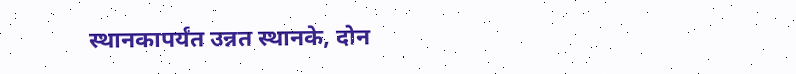स्थानकापर्यंत उन्नत स्थानके, दोन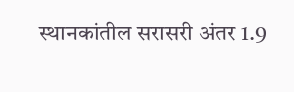स्थानकांतील सरासरी अंतर 1.9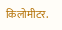किलोमीटर.